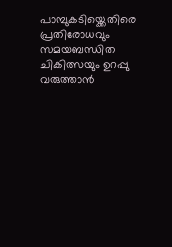പാമ്പുകടിയ്ക്കെതിരെ പ്രതിരോധവും സമയബന്ധിത ചികിത്സയും ഉറപ്പു വരുത്താന്‍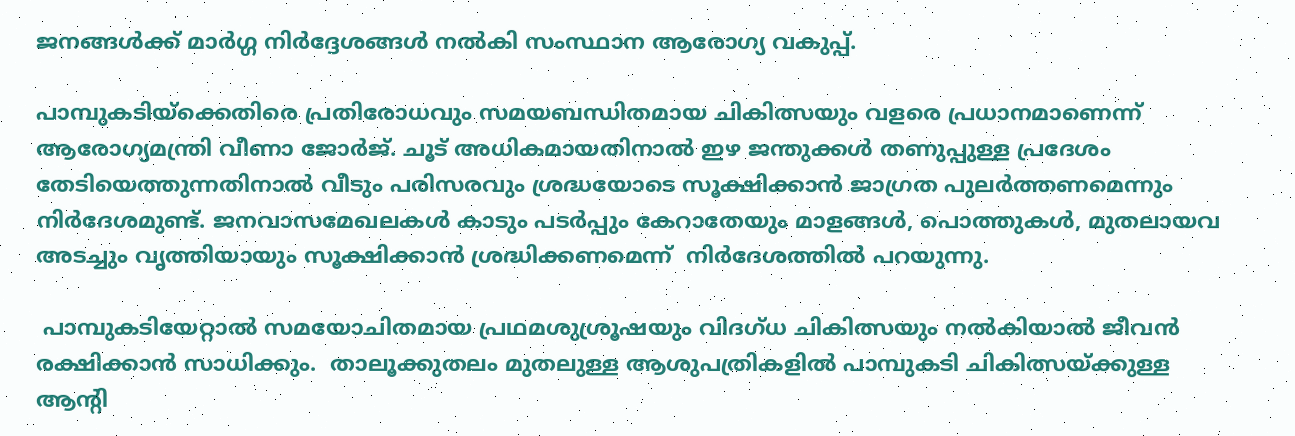ജനങ്ങള്‍ക്ക് മാര്‍ഗ്ഗ നിര്‍ദ്ദേശങ്ങള്‍ നല്‍കി സംസ്ഥാന ആരോഗ്യ വകുപ്പ്.

പാമ്പുകടിയ്ക്കെതിരെ പ്രതിരോധവും സമയബന്ധിതമായ ചികിത്സയും വളരെ പ്രധാനമാണെന്ന് ആരോഗ്യമന്ത്രി വീണാ ജോര്‍ജ്. ചൂട് അധികമായതിനാല്‍ ഇഴ ജന്തുക്കള്‍ തണുപ്പുള്ള പ്രദേശം തേടിയെത്തുന്നതിനാല്‍ വീടും പരിസരവും ശ്രദ്ധയോടെ സൂക്ഷിക്കാന്‍ ജാഗ്രത പുലര്‍ത്തണമെന്നും നിര്‍ദേശമുണ്ട്. ജനവാസമേഖലകള്‍ കാടും പടര്‍പ്പും കേറാതേയും മാളങ്ങള്‍, പൊത്തുകള്‍, മുതലായവ അടച്ചും വൃത്തിയായും സൂക്ഷിക്കാന്‍ ശ്രദ്ധിക്കണമെന്ന്  നി‍ര്‍ദേശത്തില്‍ പറയുന്നു.

 പാമ്പുകടിയേറ്റാല്‍ സമയോചിതമായ പ്രഥമശുശ്രൂഷയും വിദഗ്ധ ചികിത്സയും നല്‍കിയാല്‍ ജീവന്‍ രക്ഷിക്കാന്‍ സാധിക്കും.  താലൂക്കുതലം മുതലുള്ള ആശുപത്രികളില്‍ പാമ്പുകടി ചികിത്സയ്ക്കുള്ള ആന്റി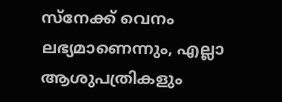സ്നേക്ക് വെനം ലഭ്യമാണെന്നും, എല്ലാ ആശുപത്രികളും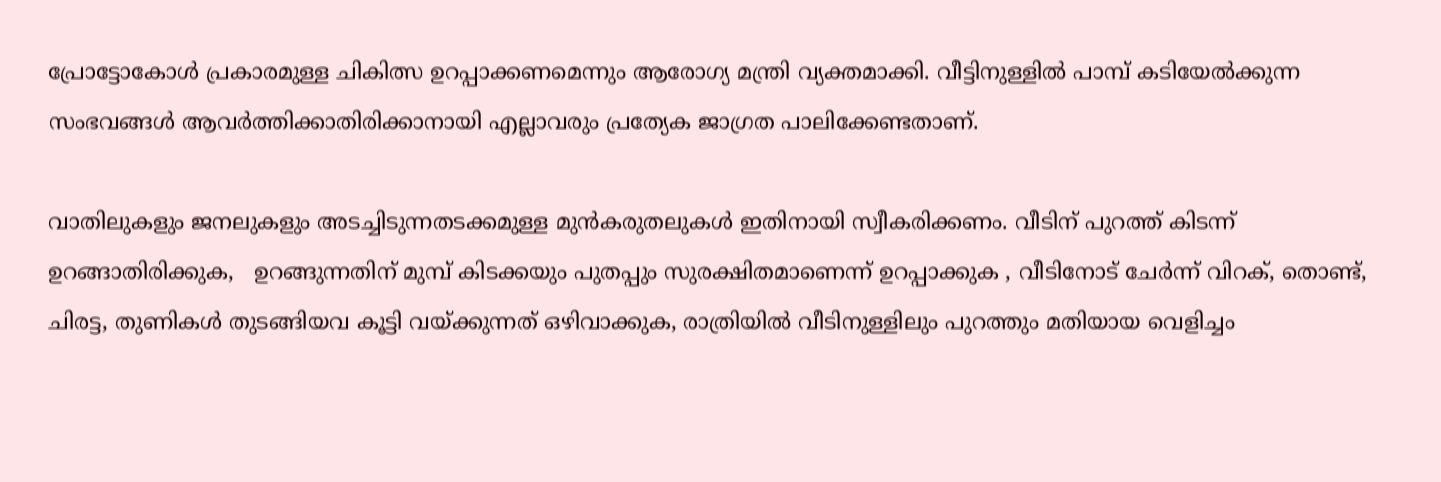പ്രോട്ടോകോള്‍ പ്രകാരമുള്ള ചികിത്സ ഉറപ്പാക്കണമെന്നും ആരോഗ്യ മന്ത്രി വ്യക്തമാക്കി. വീട്ടിനുള്ളില്‍ പാമ്പ് കടിയേല്‍ക്കുന്ന സംഭവങ്ങള്‍ ആവര്‍ത്തിക്കാതിരിക്കാനായി എല്ലാവരും പ്രത്യേക ജാഗ്രത പാലിക്കേണ്ടതാണ്.

വാതിലുകളും ജനലുകളും അടച്ചിടുന്നതടക്കമുള്ള മുന്‍കരുതലുകള്‍ ഇതിനായി സ്വീകരിക്കണം. വീടിന് പുറത്ത് കിടന്ന് ഉറങ്ങാതിരിക്കുക,   ഉറങ്ങുന്നതിന് മുമ്പ് കിടക്കയും പുതപ്പും സുരക്ഷിതമാണെന്ന് ഉറപ്പാക്കുക , വീടിനോട് ചേര്‍ന്ന് വിറക്, തൊണ്ട്, ചിരട്ട, തുണികള്‍ തുടങ്ങിയവ കൂട്ടി വയ്ക്കുന്നത് ഒഴിവാക്കുക, രാത്രിയില്‍ വീടിനുള്ളിലും പുറത്തും മതിയായ വെളിച്ചം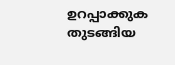ഉറപ്പാക്കുക തുടങ്ങിയ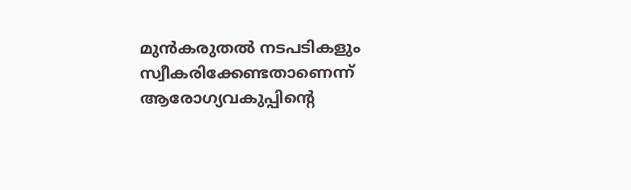മുന്‍കരുതല്‍ നടപടികളും  സ്വീകരിക്കേണ്ടതാണെന്ന് ആരോഗ്യവകുപ്പിന്റെ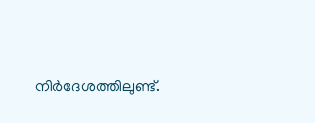നി‍ര്‍ദേശത്തിലുണ്ട്.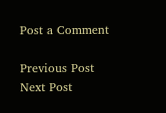Post a Comment

Previous Post Next Post